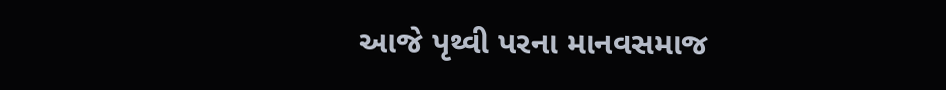આજે પૃથ્વી પરના માનવસમાજ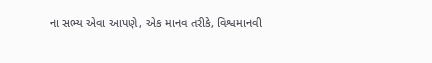ના સભ્ય એવા આપણે, એક માનવ તરીકે, વિશ્વમાનવી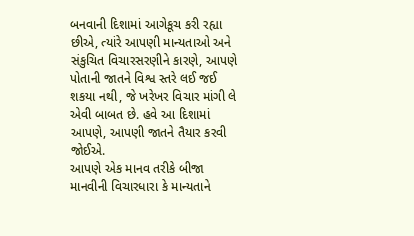બનવાની દિશામાં આગેકૂચ કરી રહ્યા છીએ, ત્યાંરે આપણી માન્યતાઓ અને સંકુચિત વિચારસરણીને કારણે, આપણે પોતાની જાતને વિશ્વ સ્તરે લઈ જઈ શકયા નથી, જે ખરેખર વિચાર માંગી લે એવી બાબત છે. હવે આ દિશામાં આપણે, આપણી જાતને તૈયાર કરવી જોઈએ.
આપણે એક માનવ તરીકે બીજા માનવીની વિચારધારા કે માન્યતાને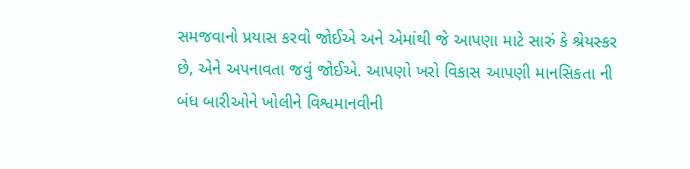સમજવાનો પ્રયાસ કરવો જોઈએ અને એમાંથી જે આપણા માટે સારું કે શ્રેયસ્કર છે, એને અપનાવતા જવું જોઈએ. આપણો ખરો વિકાસ આપણી માનસિકતા ની બંધ બારીઓને ખોલીને વિશ્વમાનવીની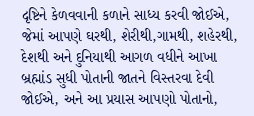દૃષ્ટિને કેળવવાની કળાને સાધ્ય કરવી જોઈએ, જેમાં આપણે ઘરથી, શેરીથી,ગામથી, શહેરથી, દેશથી અને દુનિયાથી આગળ વધીને આખા બ્રહ્માંડ સુધી પોતાની જાતને વિસ્તરવા દેવી જોઈએ, અને આ પ્રયાસ આપણો પોતાનો,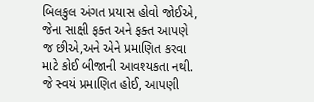બિલકુલ અંગત પ્રયાસ હોવો જોઈએ, જેના સાક્ષી ફક્ત અને ફક્ત આપણે જ છીએ,અને એને પ્રમાણિત કરવા માટે કોઈ બીજાની આવશ્યકતા નથી. જે સ્વયં પ્રમાણિત હોઈ, આપણી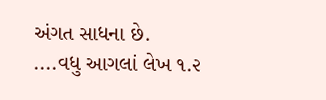અંગત સાધના છે.
....વધુ આગલાં લેખ ૧.૨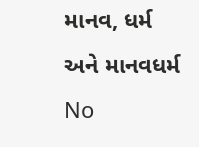માનવ, ધર્મ અને માનવધર્મ
No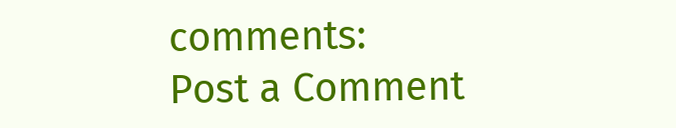comments:
Post a Comment